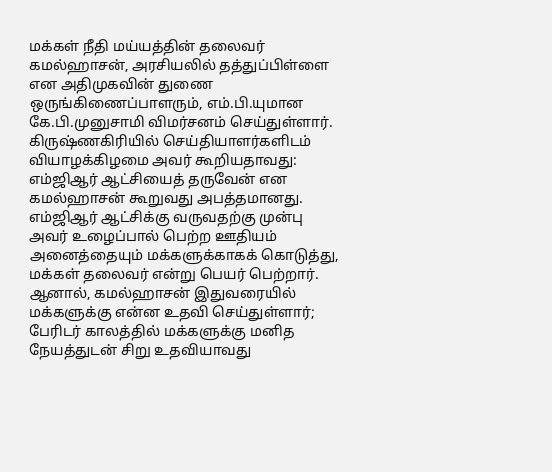மக்கள் நீதி மய்யத்தின் தலைவர் கமல்ஹாசன், அரசியலில் தத்துப்பிள்ளை என அதிமுகவின் துணை ஒருங்கிணைப்பாளரும், எம்.பி.யுமான கே.பி.முனுசாமி விமர்சனம் செய்துள்ளார்.
கிருஷ்ணகிரியில் செய்தியாளர்களிடம் வியாழக்கிழமை அவர் கூறியதாவது:
எம்ஜிஆர் ஆட்சியைத் தருவேன் என கமல்ஹாசன் கூறுவது அபத்தமானது. எம்ஜிஆர் ஆட்சிக்கு வருவதற்கு முன்பு அவர் உழைப்பால் பெற்ற ஊதியம் அனைத்தையும் மக்களுக்காகக் கொடுத்து, மக்கள் தலைவர் என்று பெயர் பெற்றார். ஆனால், கமல்ஹாசன் இதுவரையில் மக்களுக்கு என்ன உதவி செய்துள்ளார்; பேரிடர் காலத்தில் மக்களுக்கு மனித நேயத்துடன் சிறு உதவியாவது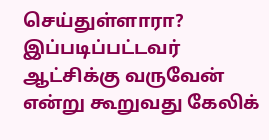செய்துள்ளாரா? இப்படிப்பட்டவர் ஆட்சிக்கு வருவேன் என்று கூறுவது கேலிக்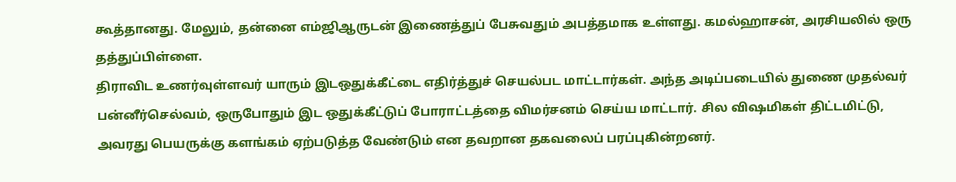கூத்தானது. மேலும், தன்னை எம்ஜிஆருடன் இணைத்துப் பேசுவதும் அபத்தமாக உள்ளது. கமல்ஹாசன், அரசியலில் ஒரு தத்துப்பிள்ளை.
திராவிட உணர்வுள்ளவர் யாரும் இடஒதுக்கீட்டை எதிர்த்துச் செயல்பட மாட்டார்கள். அந்த அடிப்படையில் துணை முதல்வர் பன்னீர்செல்வம், ஒருபோதும் இட ஒதுக்கீட்டுப் போராட்டத்தை விமர்சனம் செய்ய மாட்டார். சில விஷமிகள் திட்டமிட்டு, அவரது பெயருக்கு களங்கம் ஏற்படுத்த வேண்டும் என தவறான தகவலைப் பரப்புகின்றனர்.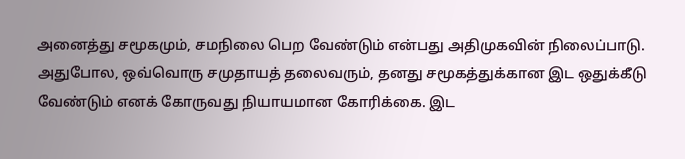அனைத்து சமூகமும், சமநிலை பெற வேண்டும் என்பது அதிமுகவின் நிலைப்பாடு. அதுபோல, ஒவ்வொரு சமுதாயத் தலைவரும், தனது சமூகத்துக்கான இட ஒதுக்கீடு வேண்டும் எனக் கோருவது நியாயமான கோரிக்கை. இட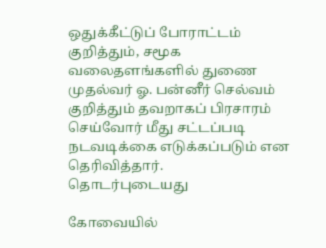ஒதுக்கீட்டுப் போராட்டம் குறித்தும், சமூக வலைதளங்களில் துணை முதல்வர் ஓ. பன்னீர் செல்வம் குறித்தும் தவறாகப் பிரசாரம் செய்வோர் மீது சட்டப்படி நடவடிக்கை எடுக்கப்படும் என தெரிவித்தார்.
தொடர்புடையது

கோவையில்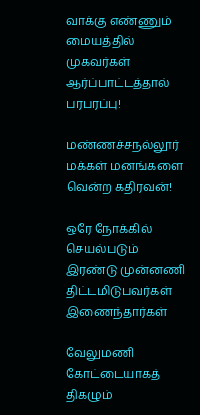வாக்கு எண்ணும் மையத்தில் முகவர்கள் ஆர்ப்பாட்டத்தால் பரபரப்பு!

மண்ணச்சநல்லூர் மக்கள் மனங்களை வென்ற கதிரவன்!

ஒரே நோக்கில் செயல்படும் இரண்டு முன்னணி திட்டமிடுபவர்கள் இணைந்தார்கள்

வேலுமணி கோட்டையாகத் திகழும்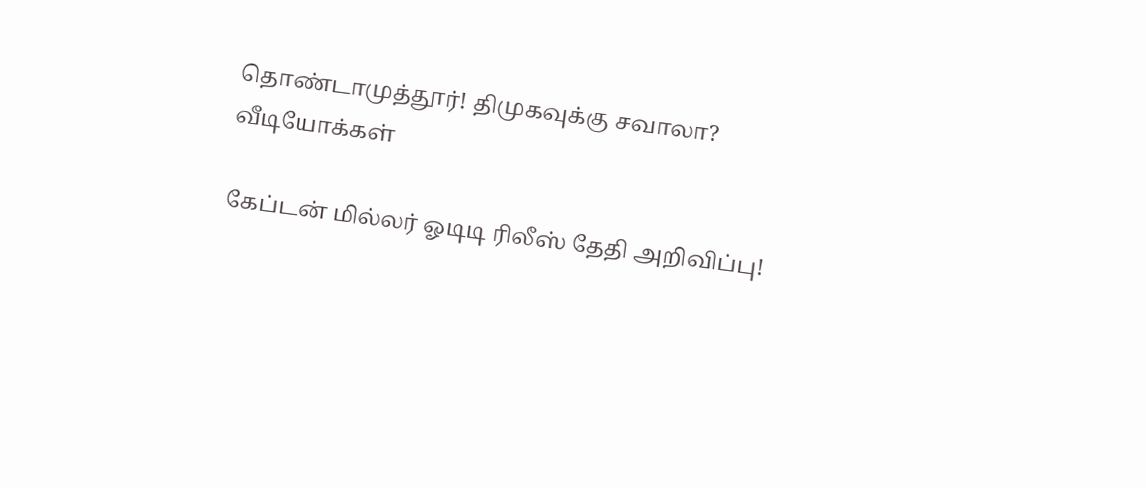தொண்டாமுத்தூர்! திமுகவுக்கு சவாலா?
வீடியோக்கள்

கேப்டன் மில்லர் ஓடிடி ரிலீஸ் தேதி அறிவிப்பு!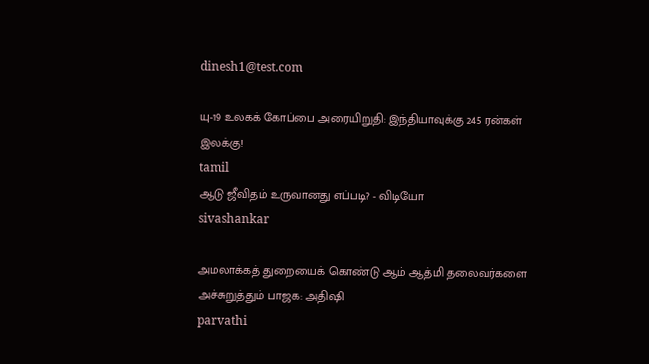dinesh1@test.com

யு-19 உலகக் கோப்பை அரையிறுதி: இந்தியாவுக்கு 245 ரன்கள் இலக்கு!
tamil
ஆடு ஜீவிதம் உருவானது எப்படி? - விடியோ
sivashankar

அமலாக்கத் துறையைக் கொண்டு ஆம் ஆத்மி தலைவர்களை அச்சுறுத்தும் பாஜக: அதிஷி
parvathi